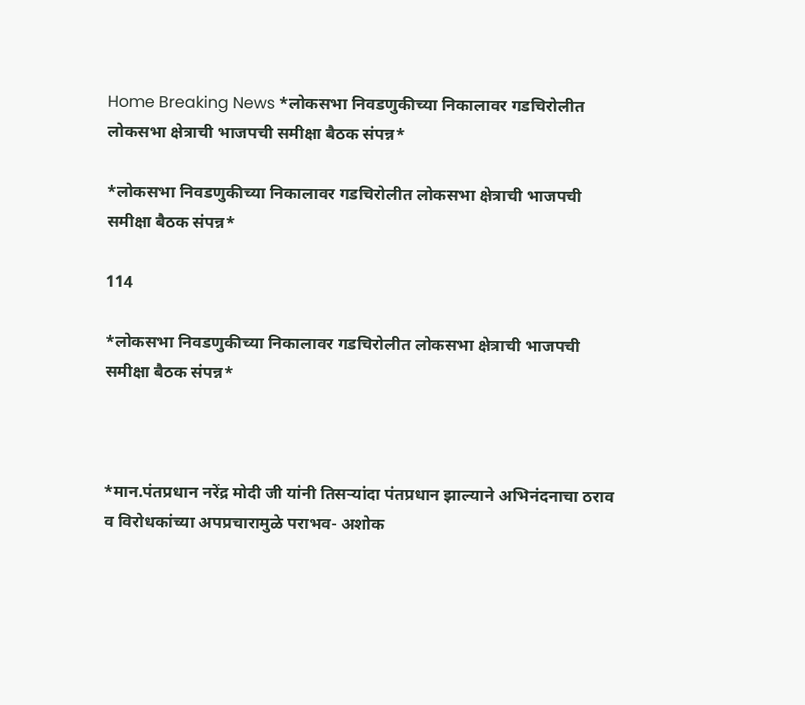Home Breaking News *लोकसभा निवडणुकीच्या निकालावर गडचिरोलीत लोकसभा क्षेत्राची भाजपची समीक्षा बैठक संपन्न*

*लोकसभा निवडणुकीच्या निकालावर गडचिरोलीत लोकसभा क्षेत्राची भाजपची समीक्षा बैठक संपन्न*

114

*लोकसभा निवडणुकीच्या निकालावर गडचिरोलीत लोकसभा क्षेत्राची भाजपची समीक्षा बैठक संपन्न*



*मान.पंतप्रधान नरेंद्र मोदी जी यांनी तिसऱ्यांदा पंतप्रधान झाल्याने अभिनंदनाचा ठराव व विरोधकांच्या अपप्रचारामुळे पराभव- अशोक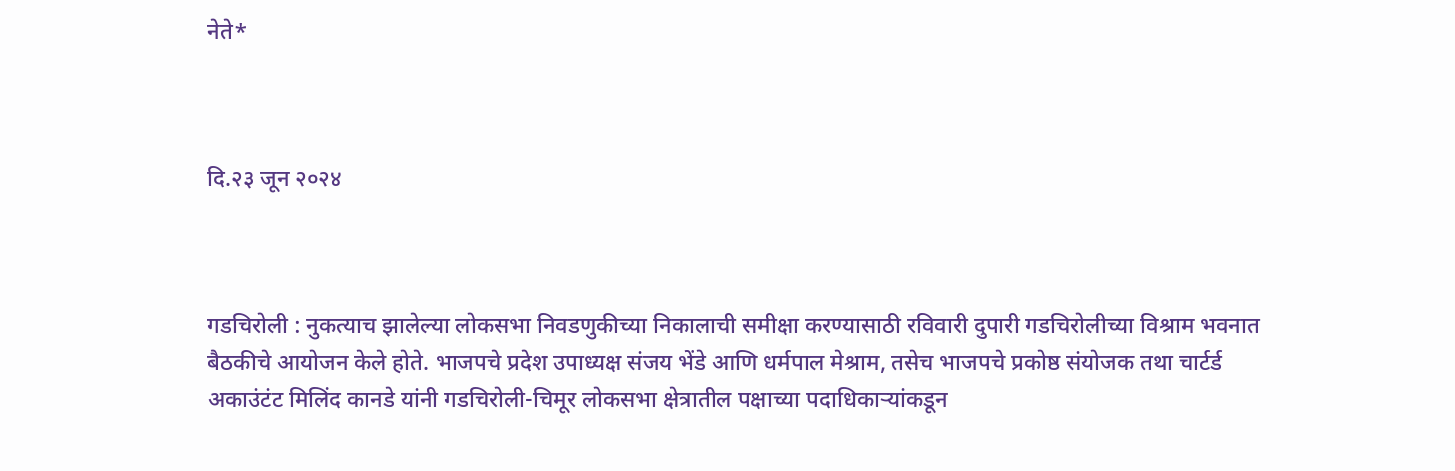नेते*



दि.२३ जून २०२४



गडचिरोली : नुकत्याच झालेल्या लोकसभा निवडणुकीच्या निकालाची समीक्षा करण्यासाठी रविवारी दुपारी गडचिरोलीच्या विश्राम भवनात बैठकीचे आयोजन केले होते. भाजपचे प्रदेश उपाध्यक्ष संजय भेंडे आणि धर्मपाल मेश्राम, तसेच भाजपचे प्रकोष्ठ संयोजक तथा चार्टर्ड अकाउंटंट मिलिंद कानडे यांनी गडचिरोली-चिमूर लोकसभा क्षेत्रातील पक्षाच्या पदाधिकाऱ्यांकडून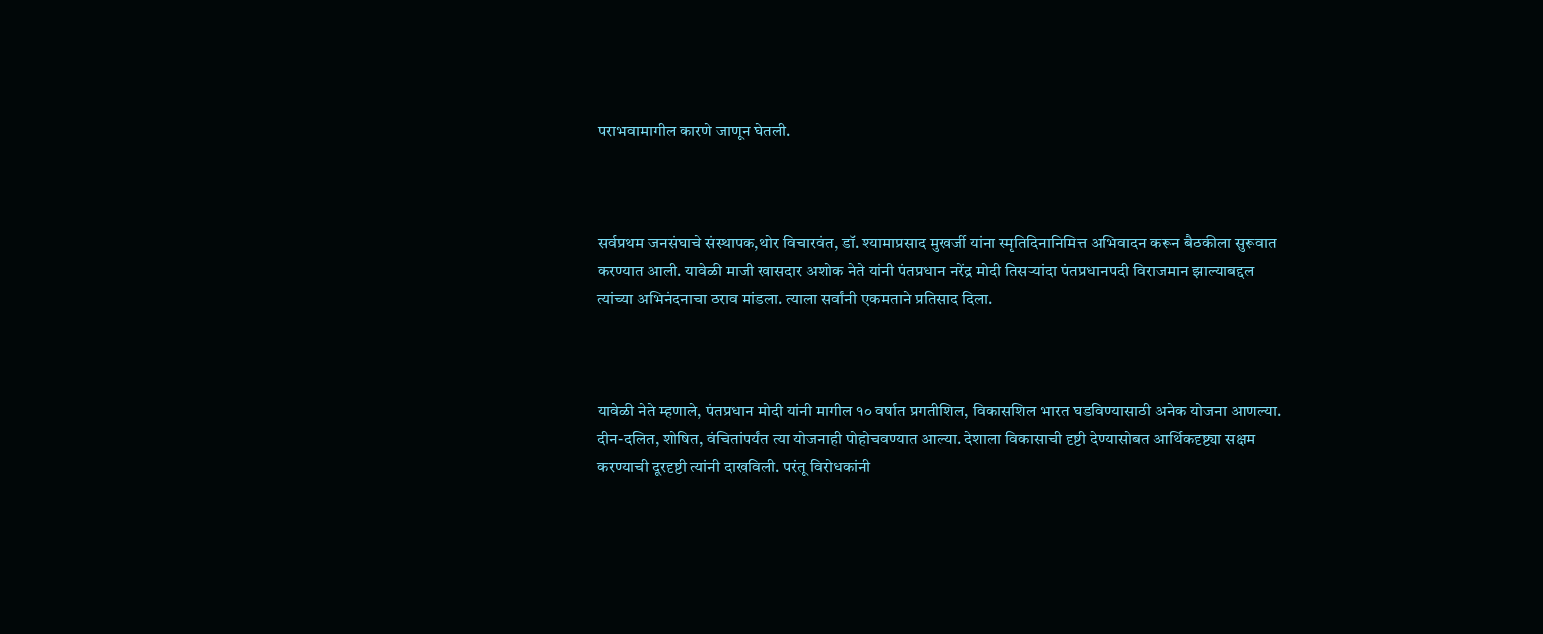पराभवामागील कारणे जाणून घेतली.



सर्वप्रथम जनसंघाचे संस्थापक,थोर विचारवंत, डॉ. श्यामाप्रसाद मुखर्जी यांना स्मृतिदिनानिमित्त अभिवादन करून बैठकीला सुरूवात करण्यात आली. यावेळी माजी खासदार अशोक नेते यांनी पंतप्रधान नरेंद्र मोदी तिसऱ्यांदा पंतप्रधानपदी विराजमान झाल्याबद्दल त्यांच्या अभिनंदनाचा ठराव मांडला. त्याला सर्वांनी एकमताने प्रतिसाद दिला.



यावेळी नेते म्हणाले, पंतप्रधान मोदी यांनी मागील १० वर्षात प्रगतीशिल, विकासशिल भारत घडविण्यासाठी अनेक योजना आणल्या. दीन-दलित, शोषित, वंचितांपर्यंत त्या योजनाही पोहोचवण्यात आल्या. देशाला विकासाची दृष्टी देण्यासोबत आर्थिकदृष्ट्या सक्षम करण्याची दूरदृष्टी त्यांनी दाखविली. परंतू विरोधकांनी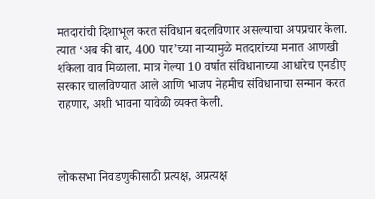मतदारांची दिशाभूल करत संविधान बदलविणार असल्याचा अपप्रचार केला. त्यात ‘अब की बार, 400 पार’च्या नाऱ्यामुळे मतदारांच्या मनात आणखी शंकेला वाव मिळाला. मात्र गेल्या 10 वर्षात संविधानाच्या आधारेच एनडीए सरकार चालविण्यात आले आणि भाजप नेहमीच संविधानाचा सन्मान करत राहणार, अशी भावना यावेळी व्यक्त केली.



लोकसभा निवडणुकीसाठी प्रत्यक्ष, अप्रत्यक्ष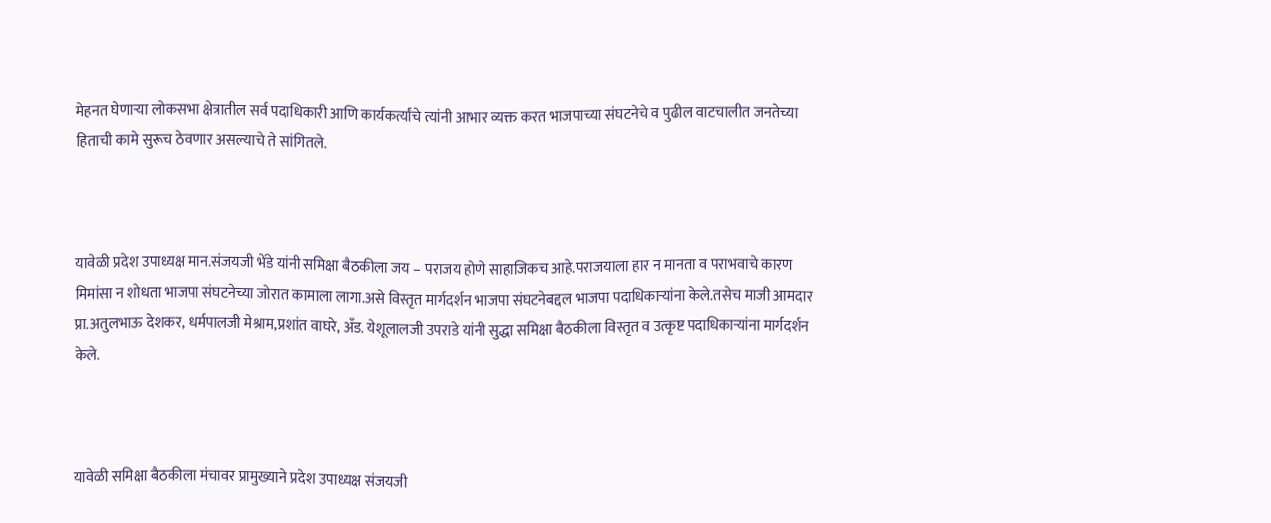मेहनत घेणार्‍या लोकसभा क्षेत्रातील सर्व पदाधिकारी आणि कार्यकर्त्यांचे त्यांनी आभार व्यक्त करत भाजपाच्या संघटनेचे व पुढील वाटचालीत जनतेच्या हिताची कामे सुरूच ठेवणार असल्याचे ते सांगितले.



यावेळी प्रदेश उपाध्यक्ष मान.संजयजी भेंडे यांनी समिक्षा बैठकीला जय – पराजय होणे साहाजिकच आहे.पराजयाला हार न मानता व पराभवाचे कारण मिमांसा न शोधता भाजपा संघटनेच्या जोरात कामाला लागा.असे विस्तृत मार्गदर्शन भाजपा संघटनेबद्दल भाजपा पदाधिकाऱ्यांना केले.तसेच माजी आमदार प्रा.अतुलभाऊ देशकर, धर्मपालजी मेश्राम,प्रशांत वाघरे, अँड. येशूलालजी उपराडे यांनी सुद्धा समिक्षा बैठकीला विस्तृत व उत्कृष्ट पदाधिकाऱ्यांना मार्गदर्शन केले.



यावेळी समिक्षा बैठकीला मंचावर प्रामुख्याने प्रदेश उपाध्यक्ष संजयजी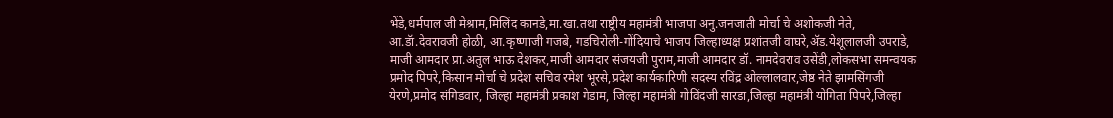भेंडे,धर्मपाल जी मेश्राम,मिलिंद कानडे,मा.खा.तथा राष्ट्रीय महामंत्री भाजपा अनु.जनजाती मोर्चा चे अशोकजी नेते, आ.डॅा.देवरावजी होळी, आ.कृष्णाजी गजबे, गडचिरोली-गोंदियाचे भाजप जिल्हाध्यक्ष प्रशांतजी वाघरे,ॲड.येशूलालजी उपराडे, माजी आमदार प्रा.अतुल भाऊ देशकर,माजी आमदार संजयजी पुराम,माजी आमदार डॉ. नामदेवराव उसेंडी,लोकसभा समन्वयक प्रमोद पिपरे,किसान मोर्चा चे प्रदेश सचिव रमेश भूरसे,प्रदेश कार्यकारिणी सदस्य रविंद्र ओल्लालवार,जेष्ठ नेते झामसिंगजी येरणे,प्रमोद संगिडवार, जिल्हा महामंत्री प्रकाश गेडाम, जिल्हा महामंत्री गोविंदजी सारडा,जिल्हा महामंत्री योगिता पिपरे,जिल्हा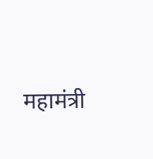महामंत्री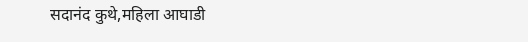सदानंद कुथे,महिला आघाडी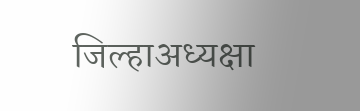जिल्हाअध्यक्षा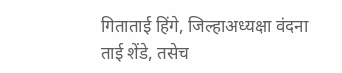गिताताई हिंगे, जिल्हाअध्यक्षा वंदना ताई शेंडे, तसेच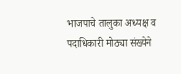भाजपाचे तालुका अध्यक्ष व पदाधिकारी मोठ्या संख्येने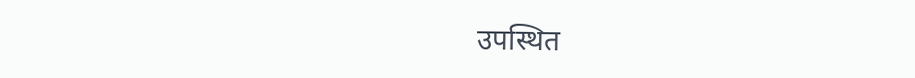उपस्थित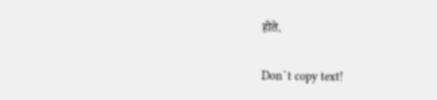होते.

Don`t copy text!